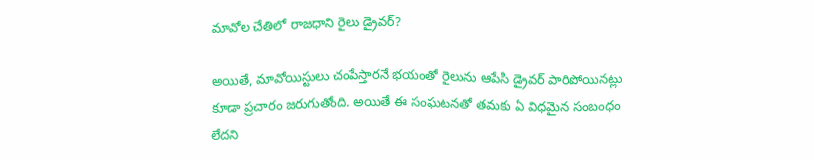మావోల చేతిలో రాజధాని రైలు డ్రైవర్?

అయితే, మావోయిస్టులు చంపేస్తారనే భయంతో రైలును ఆపేసి డ్రైవర్ పారిపోయినట్లు కూడా ప్రచారం జరుగుతోంది. అయితే ఈ సంఘటనతో తమకు ఏ విధమైన సంబంధం లేదని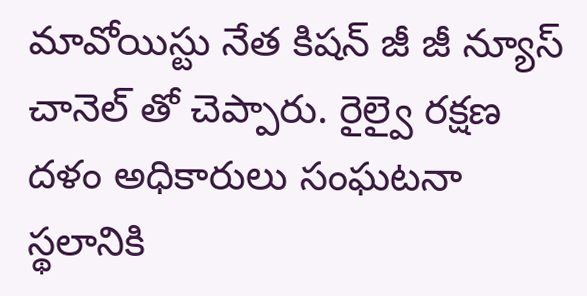మావోయిస్టు నేత కిషన్ జీ జీ న్యూస్ చానెల్ తో చెప్పారు. రైల్వై రక్షణ దళం అధికారులు సంఘటనా స్థలానికి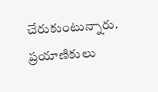చేరుకుంటున్నారు. ప్రయాణికులు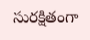సురక్షితంగా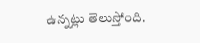ఉన్నట్లు తెలుస్తోంది.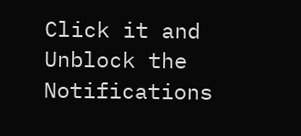Click it and Unblock the Notifications